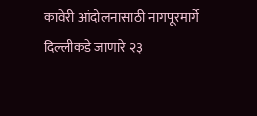कावेरी आंदोलनासाठी नागपूरमार्गे दिल्लीकडे जाणारे २३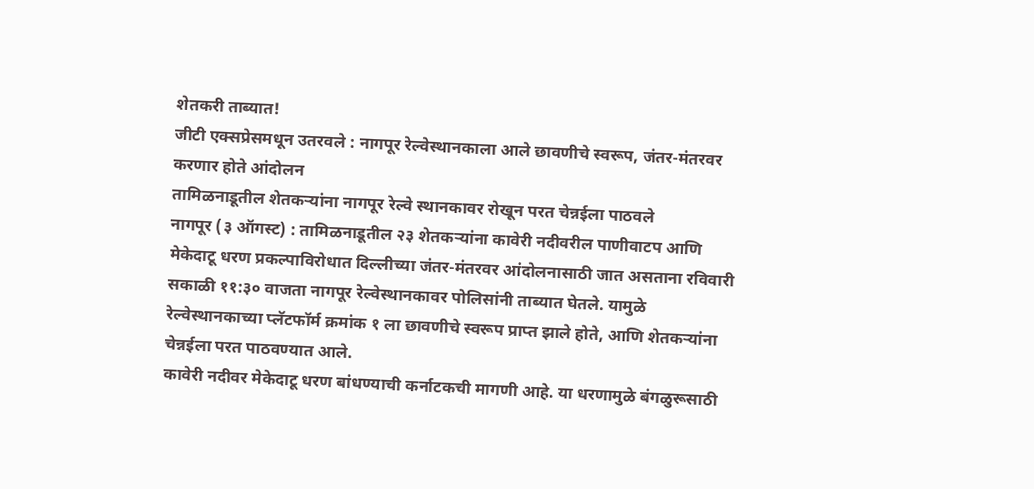शेतकरी ताब्यात!
जीटी एक्सप्रेसमधून उतरवले : नागपूर रेल्वेस्थानकाला आले छावणीचे स्वरूप, जंतर-मंतरवर करणार होते आंदोलन
तामिळनाडूतील शेतकऱ्यांना नागपूर रेल्वे स्थानकावर रोखून परत चेन्नईला पाठवले
नागपूर (३ ऑगस्ट) : तामिळनाडूतील २३ शेतकऱ्यांना कावेरी नदीवरील पाणीवाटप आणि मेकेदाटू धरण प्रकल्पाविरोधात दिल्लीच्या जंतर-मंतरवर आंदोलनासाठी जात असताना रविवारी सकाळी ११:३० वाजता नागपूर रेल्वेस्थानकावर पोलिसांनी ताब्यात घेतले. यामुळे रेल्वेस्थानकाच्या प्लॅटफॉर्म क्रमांक १ ला छावणीचे स्वरूप प्राप्त झाले होते, आणि शेतकऱ्यांना चेन्नईला परत पाठवण्यात आले.
कावेरी नदीवर मेकेदाटू धरण बांधण्याची कर्नाटकची मागणी आहे. या धरणामुळे बंगळुरूसाठी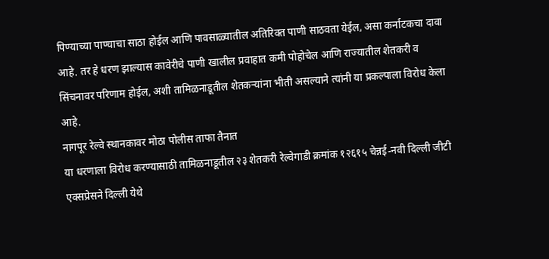पिण्याच्या पाण्याचा साठा होईल आणि पावसाळ्यातील अतिरिक्त पाणी साठवता येईल, असा कर्नाटकचा दावा आहे. तर हे धरण झाल्यास कावेरीचे पाणी खालील प्रवाहात कमी पोहोचेल आणि राज्यातील शेतकरी व सिंचनावर परिणाम होईल, अशी तामिळनाडूतील शेतकऱ्यांना भीती असल्याने त्यांनी या प्रकल्पाला विरोध केला आहे.
नागपूर रेल्वे स्थानकावर मोठा पोलीस ताफा तैनात
या धरणाला विरोध करण्यासाठी तामिळनाडूतील २३ शेतकरी रेल्वेगाडी क्रमांक १२६१५ चेन्नई-नवी दिल्ली जीटी एक्सप्रेसने दिल्ली येथे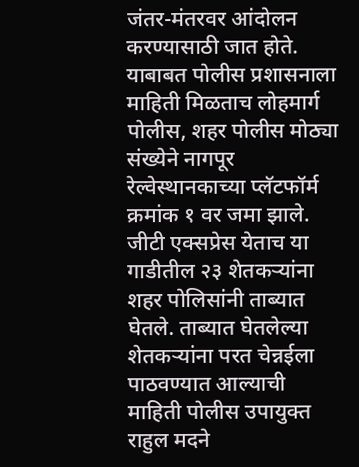जंतर-मंतरवर आंदोलन करण्यासाठी जात होते. याबाबत पोलीस प्रशासनाला माहिती मिळताच लोहमार्ग पोलीस, शहर पोलीस मोठ्या संख्येने नागपूर रेल्वेस्थानकाच्या प्लॅटफॉर्म क्रमांक १ वर जमा झाले.
जीटी एक्सप्रेस येताच या गाडीतील २३ शेतकऱ्यांना शहर पोलिसांनी ताब्यात घेतले. ताब्यात घेतलेल्या शेतकऱ्यांना परत चेन्नईला पाठवण्यात आल्याची माहिती पोलीस उपायुक्त राहुल मदने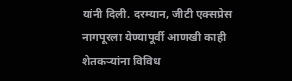यांनी दिली. दरम्यान, जीटी एक्सप्रेस नागपूरला येण्यापूर्वी आणखी काही शेतकऱ्यांना विविध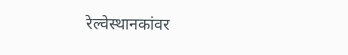रेल्वेस्थानकांवर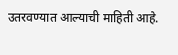उतरवण्यात आल्याची माहिती आहे.